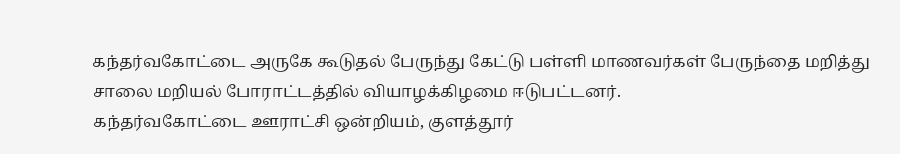கந்தர்வகோட்டை அருகே கூடுதல் பேருந்து கேட்டு பள்ளி மாணவர்கள் பேருந்தை மறித்து சாலை மறியல் போராட்டத்தில் வியாழக்கிழமை ஈடுபட்டனர்.
கந்தர்வகோட்டை ஊராட்சி ஒன்றியம், குளத்தூர்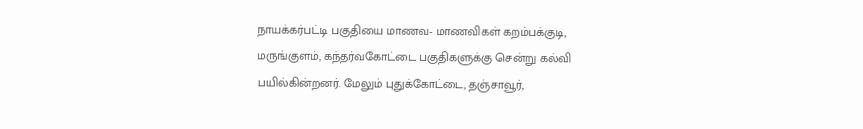நாயக்கர்பட்டி பகுதியை மாணவ- மாணவிகள் கறம்பக்குடி, மருங்குளம், கந்தர்வகோட்டை பகுதிகளுக்கு சென்று கல்வி பயில்கின்றனர். மேலும் புதுக்கோட்டை, தஞ்சாவூர்,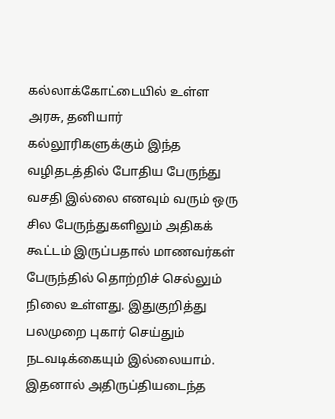கல்லாக்கோட்டையில் உள்ள அரசு, தனியார் கல்லூரிகளுக்கும் இந்த வழிதடத்தில் போதிய பேருந்து வசதி இல்லை எனவும் வரும் ஒரு சில பேருந்துகளிலும் அதிகக் கூட்டம் இருப்பதால் மாணவர்கள் பேருந்தில் தொற்றிச் செல்லும் நிலை உள்ளது. இதுகுறித்து பலமுறை புகார் செய்தும் நடவடிக்கையும் இல்லையாம்.
இதனால் அதிருப்தியடைந்த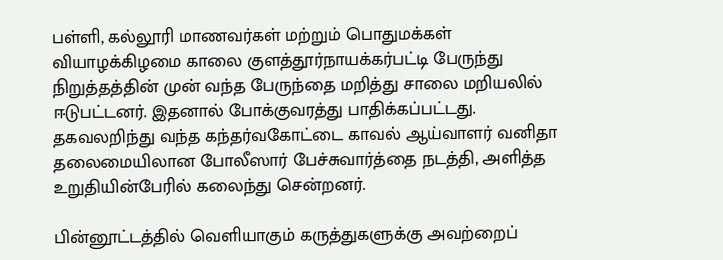பள்ளி, கல்லூரி மாணவர்கள் மற்றும் பொதுமக்கள் வியாழக்கிழமை காலை குளத்தூர்நாயக்கர்பட்டி பேருந்து நிறுத்தத்தின் முன் வந்த பேருந்தை மறித்து சாலை மறியலில் ஈடுபட்டனர். இதனால் போக்குவரத்து பாதிக்கப்பட்டது.
தகவலறிந்து வந்த கந்தர்வகோட்டை காவல் ஆய்வாளர் வனிதா தலைமையிலான போலீஸார் பேச்சுவார்த்தை நடத்தி, அளித்த உறுதியின்பேரில் கலைந்து சென்றனர்.

பின்னூட்டத்தில் வெளியாகும் கருத்துகளுக்கு அவற்றைப்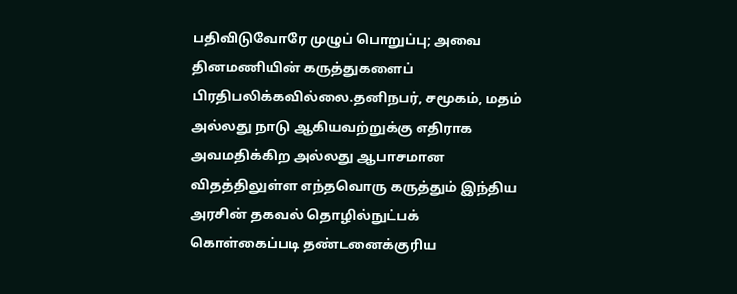பதிவிடுவோரே முழுப் பொறுப்பு; அவை தினமணியின் கருத்துகளைப் பிரதிபலிக்கவில்லை.தனிநபர், சமூகம், மதம் அல்லது நாடு ஆகியவற்றுக்கு எதிராக அவமதிக்கிற அல்லது ஆபாசமான விதத்திலுள்ள எந்தவொரு கருத்தும் இந்திய அரசின் தகவல் தொழில்நுட்பக் கொள்கைப்படி தண்டனைக்குரிய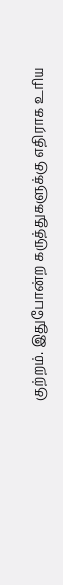குற்றம். இதுபோன்ற கருத்துகளுக்கு எதிராக உரிய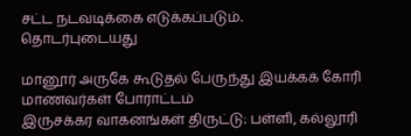சட்ட நடவடிக்கை எடுக்கப்படும்.
தொடர்புடையது

மானூர் அருகே கூடுதல் பேருந்து இயக்கக் கோரி மாணவர்கள் போராட்டம்
இருசக்கர வாகனங்கள் திருட்டு: பள்ளி, கல்லூரி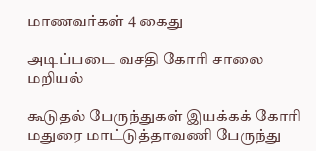மாணவர்கள் 4 கைது

அடிப்படை வசதி கோரி சாலை மறியல்

கூடுதல் பேருந்துகள் இயக்கக் கோரி மதுரை மாட்டுத்தாவணி பேருந்து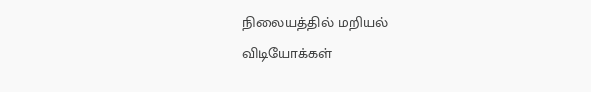நிலையத்தில் மறியல்
விடியோக்கள்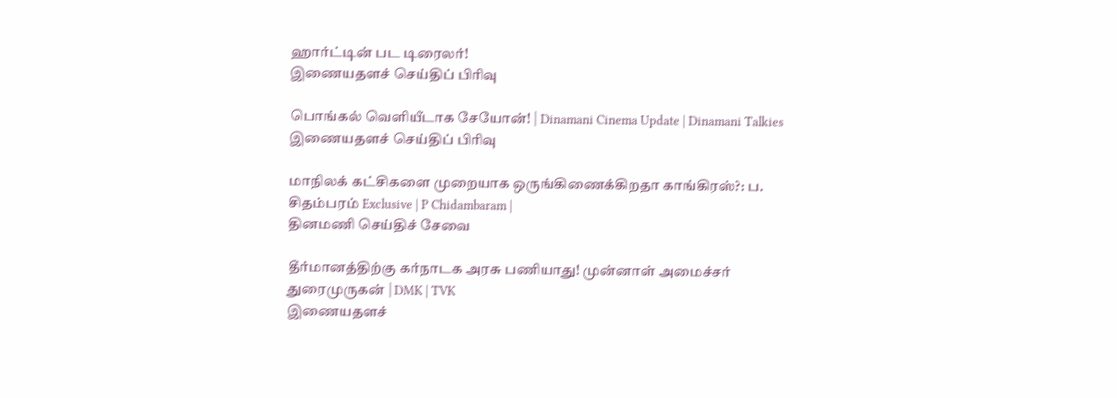ஹார்ட்டின் பட டிரைலர்!
இணையதளச் செய்திப் பிரிவு

பொங்கல் வெளியீடாக சேயோன்! | Dinamani Cinema Update | Dinamani Talkies
இணையதளச் செய்திப் பிரிவு

மாநிலக் கட்சிகளை முறையாக ஒருங்கிணைக்கிறதா காங்கிரஸ்?: ப. சிதம்பரம் Exclusive | P Chidambaram |
தினமணி செய்திச் சேவை

தீர்மானத்திற்கு கர்நாடக அரசு பணியாது! முன்னாள் அமைச்சர் துரைமுருகன் | DMK | TVK
இணையதளச்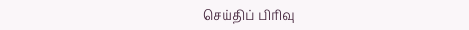செய்திப் பிரிவு